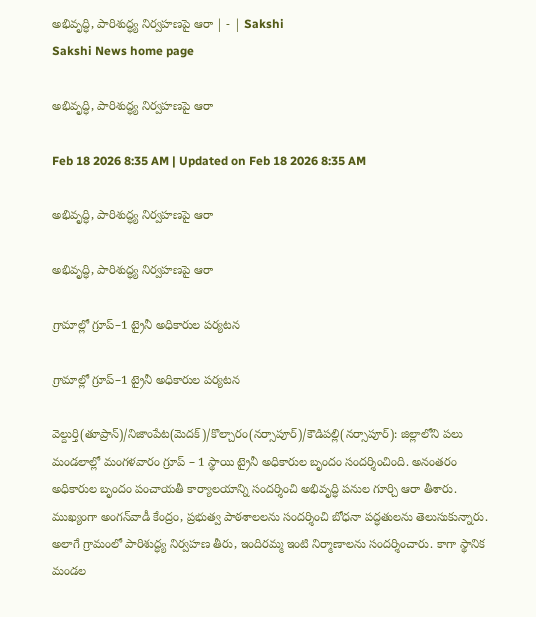అభివృద్ధి, పారిశుద్ధ్య నిర్వహణపై ఆరా | - | Sakshi
Sakshi News home page

అభివృద్ధి, పారిశుద్ధ్య నిర్వహణపై ఆరా

Feb 18 2026 8:35 AM | Updated on Feb 18 2026 8:35 AM

అభివృద్ధి, పారిశుద్ధ్య నిర్వహణపై ఆరా

అభివృద్ధి, పారిశుద్ధ్య నిర్వహణపై ఆరా

గ్రామాల్లో గ్రూప్‌–1 ట్రైనీ అధికారుల పర్యటన

గ్రామాల్లో గ్రూప్‌–1 ట్రైనీ అధికారుల పర్యటన

వెల్దుర్తి(తూప్రాన్‌)/నిజాంపేట(మెదక్‌)/కొల్చారం(నర్సాపూర్‌)/కౌడిపల్లి(నర్సాపూర్‌): జిల్లాలోని పలు మండలాల్లో మంగళవారం గ్రూప్‌ – 1 స్థాయి ట్రైనీ అధికారుల బృందం సందర్శించింది. అనంతరం అధికారుల బృందం పంచాయతీ కార్యాలయాన్ని సందర్శించి అభివృద్ధి పనుల గూర్చి ఆరా తీశారు. ముఖ్యంగా అంగన్‌వాడీ కేంద్రం, ప్రభుత్వ పాఠశాలలను సందర్శించి బోధనా పద్ధతులను తెలుసుకున్నారు. అలాగే గ్రామంలో పారిశుద్ధ్య నిర్వహణ తీరు, ఇందిరమ్మ ఇంటి నిర్మాణాలను సందర్శించారు. కాగా స్థానిక మండల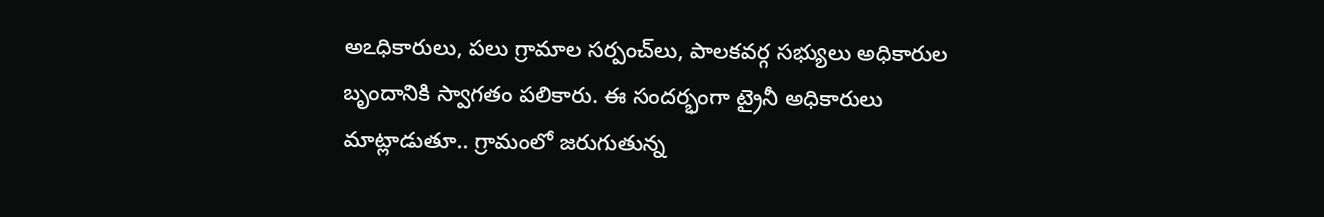అఽధికారులు, పలు గ్రామాల సర్పంచ్‌లు, పాలకవర్గ సభ్యులు అధికారుల బృందానికి స్వాగతం పలికారు. ఈ సందర్భంగా ట్రైనీ అధికారులు మాట్లాడుతూ.. గ్రామంలో జరుగుతున్న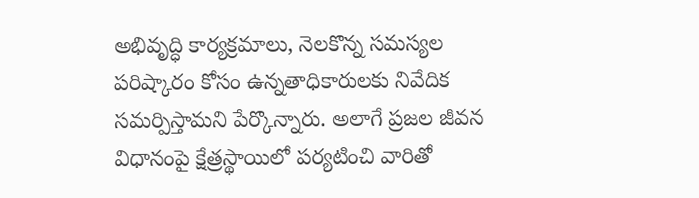అభివృద్ధి కార్యక్రమాలు, నెలకొన్న సమస్యల పరిష్కారం కోసం ఉన్నతాధికారులకు నివేదిక సమర్పిస్తామని పేర్కొన్నారు. అలాగే ప్రజల జీవన విధానంపై క్షేత్రస్థాయిలో పర్యటించి వారితో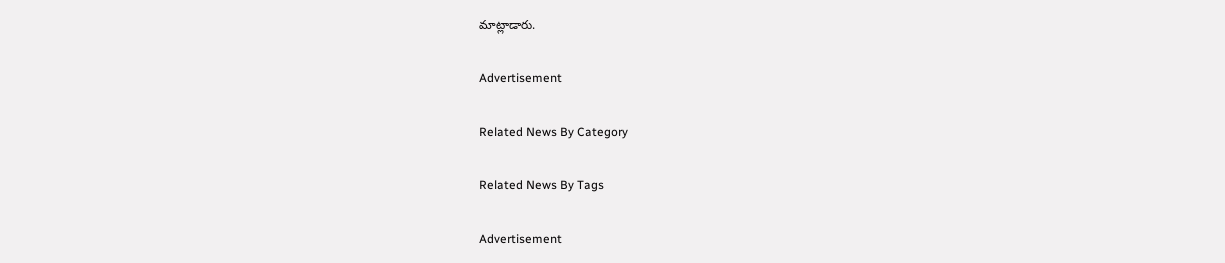మాట్లాడారు.

Advertisement

Related News By Category

Related News By Tags

Advertisement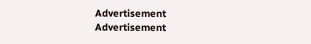Advertisement
Advertisement